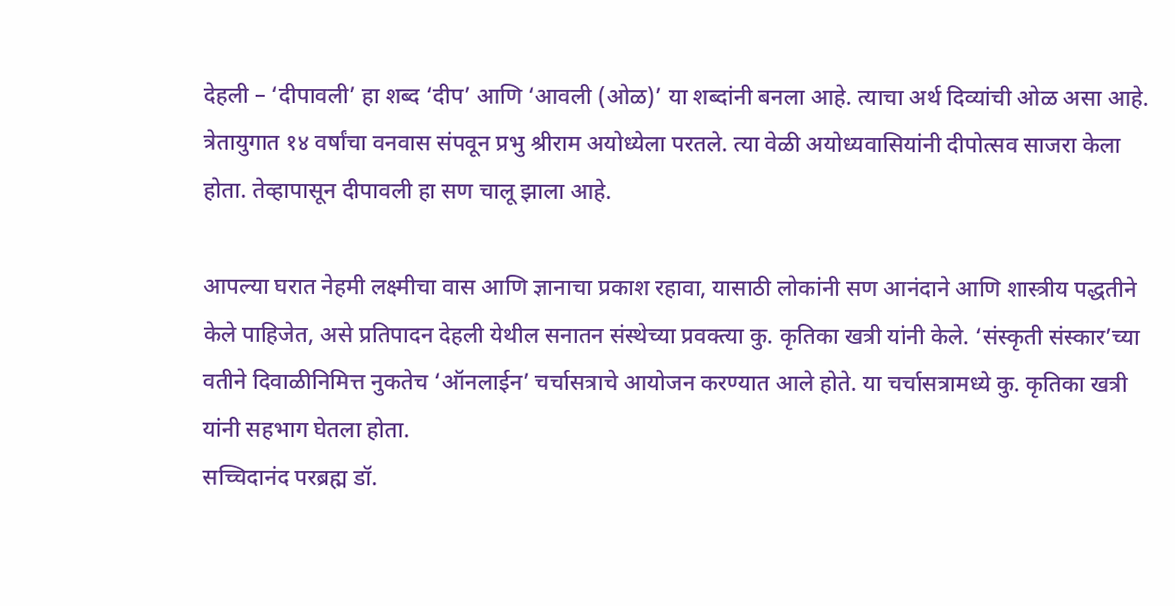देहली – ‘दीपावली’ हा शब्द ‘दीप’ आणि ‘आवली (ओळ)’ या शब्दांनी बनला आहे. त्याचा अर्थ दिव्यांची ओळ असा आहे. त्रेतायुगात १४ वर्षांचा वनवास संपवून प्रभु श्रीराम अयोध्येला परतले. त्या वेळी अयोध्यवासियांनी दीपोत्सव साजरा केला होता. तेव्हापासून दीपावली हा सण चालू झाला आहे.

आपल्या घरात नेहमी लक्ष्मीचा वास आणि ज्ञानाचा प्रकाश रहावा, यासाठी लोकांनी सण आनंदाने आणि शास्त्रीय पद्धतीने केले पाहिजेत, असे प्रतिपादन देहली येथील सनातन संस्थेच्या प्रवक्त्या कु. कृतिका खत्री यांनी केले. ‘संस्कृती संस्कार’च्या वतीने दिवाळीनिमित्त नुकतेच ‘ऑनलाईन’ चर्चासत्राचे आयोजन करण्यात आले होते. या चर्चासत्रामध्ये कु. कृतिका खत्री यांनी सहभाग घेतला होता.
सच्चिदानंद परब्रह्म डॉ.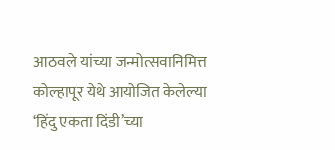आठवले यांच्या जन्मोत्सवानिमित्त कोल्हापूर येथे आयोजित केलेल्या ‘हिंदु एकता दिंडी’च्या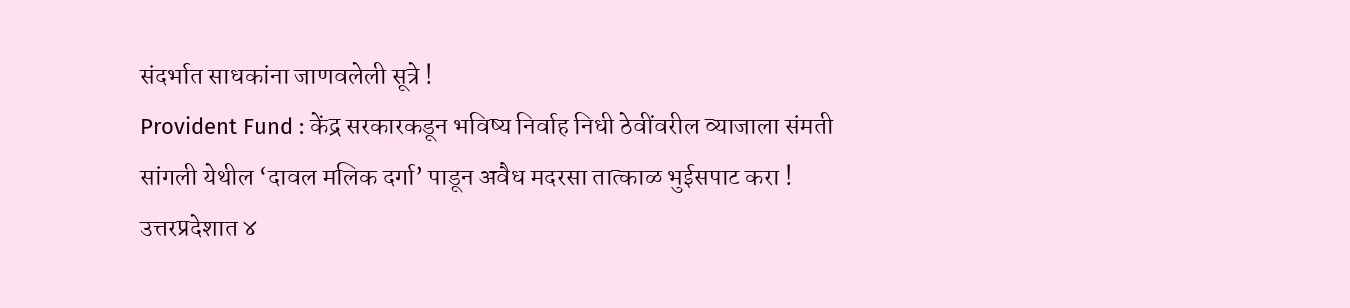संदर्भात साधकांना जाणवलेली सूत्रे !
Provident Fund : केंद्र सरकारकडून भविष्य निर्वाह निधी ठेवींवरील व्याजाला संमती
सांगली येथील ‘दावल मलिक दर्गा’ पाडून अवैध मदरसा तात्काळ भुईसपाट करा !
उत्तरप्रदेशात ४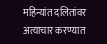महिन्यांत दलितांवर अत्याचार करण्यात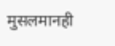मुसलमानही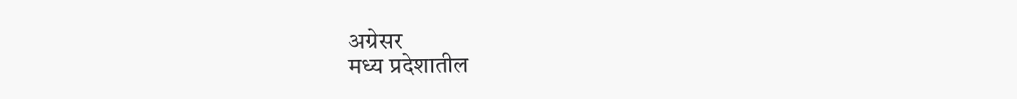अग्रेसर
मध्य प्रदेशातील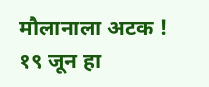मौलानाला अटक !
१९ जून हा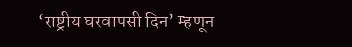‘राष्ट्रीय घरवापसी दिन’ म्हणून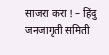साजरा करा ! – हिंदु जनजागृती समिती